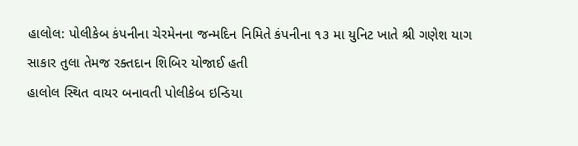હાલોલ: પોલીકેબ કંપનીના ચેરમેનના જન્મદિન નિમિતે કંપનીના ૧૩ મા યુનિટ ખાતે શ્રી ગણેશ યાગ સાકાર તુલા તેમજ રક્તદાન શિબિર યોજાઈ હતી
હાલોલ સ્થિત વાયર બનાવતી પોલીકેબ ઇન્ડિયા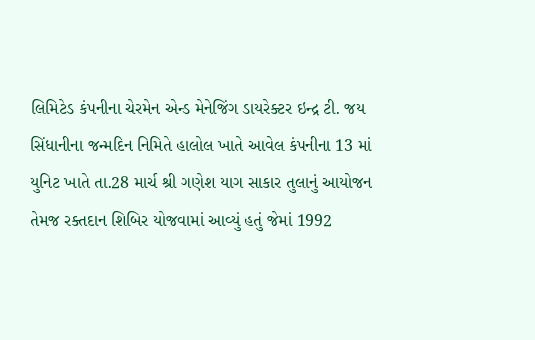લિમિટેડ કંપનીના ચેરમેન એન્ડ મેનેજિંગ ડાયરેક્ટર ઇન્દ્ર ટી. જય સિંધાનીના જન્મદિન નિમિતે હાલોલ ખાતે આવેલ કંપનીના 13 માં યુનિટ ખાતે તા.28 માર્ચ શ્રી ગણેશ યાગ સાકાર તુલાનું આયોજન તેમજ રક્તદાન શિબિર યોજવામાં આવ્યું હતું જેમાં 1992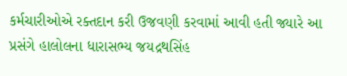કર્મચારીઓએ રક્તદાન કરી ઉજવણી કરવામાં આવી હતી જ્યારે આ પ્રસંગે હાલોલના ધારાસભ્ય જયદ્રથસિંહ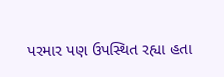પરમાર પણ ઉપસ્થિત રહ્યા હતા